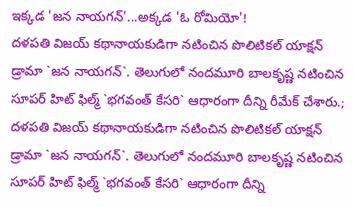ఇక్కడ 'జన నాయగన్'...అక్కడ 'ఓ రోమియో'!
దళపతి విజయ్ కథానాయకుడిగా నటించిన పొలిటికల్ యాక్షన్ డ్రామా `జన నాయగన్`. తెలుగులో నందమూరి బాలకృష్ణ నటించిన సూపర్ హిట్ ఫిల్మ్ `భగవంత్ కేసరి` ఆధారంగా దీన్ని రీమేక్ చేశారు.;
దళపతి విజయ్ కథానాయకుడిగా నటించిన పొలిటికల్ యాక్షన్ డ్రామా `జన నాయగన్`. తెలుగులో నందమూరి బాలకృష్ణ నటించిన సూపర్ హిట్ ఫిల్మ్ `భగవంత్ కేసరి` ఆధారంగా దీన్ని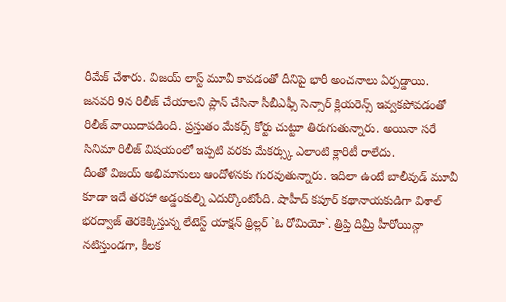రీమేక్ చేశారు. విజయ్ లాస్ట్ మూవీ కావడంతో దీనిపై భారీ అంచనాలు ఏర్పడ్డాయి. జనవరి 9న రిలీజ్ చేయాలని ప్లాన్ చేసినా సీబీఎఫ్సీ సెన్సార్ క్లియరెన్స్ ఇవ్వకపోవడంతో రిలీజ్ వాయిదాపడింది. ప్రస్తుతం మేకర్స్ కోర్టు చుట్టూ తిరుగుతున్నారు. అయినా సరే సినిమా రిలీజ్ విషయంలో ఇప్పటి వరకు మేకర్స్కు ఎలాంటి క్లారిటీ రాలేదు.
దీంతో విజయ్ అభిమానులు ఆందోళనకు గురవుతున్నారు. ఇదిలా ఉంటే బాలీవుడ్ మూవీ కూడా ఇదే తరహా అడ్డంకుల్ని ఎదుర్కొంటోంది. షాహీద్ కపూర్ కథానాయకుడిగా విశాల్ భరద్వాజ్ తెరకెక్కిస్తున్న లేటెస్ట్ యాక్షన్ థ్రిల్లర్ `ఓ రోమియో`. త్రిప్తి దిమ్రీ హీరోయిన్గా నటిస్తుండగా, కీలక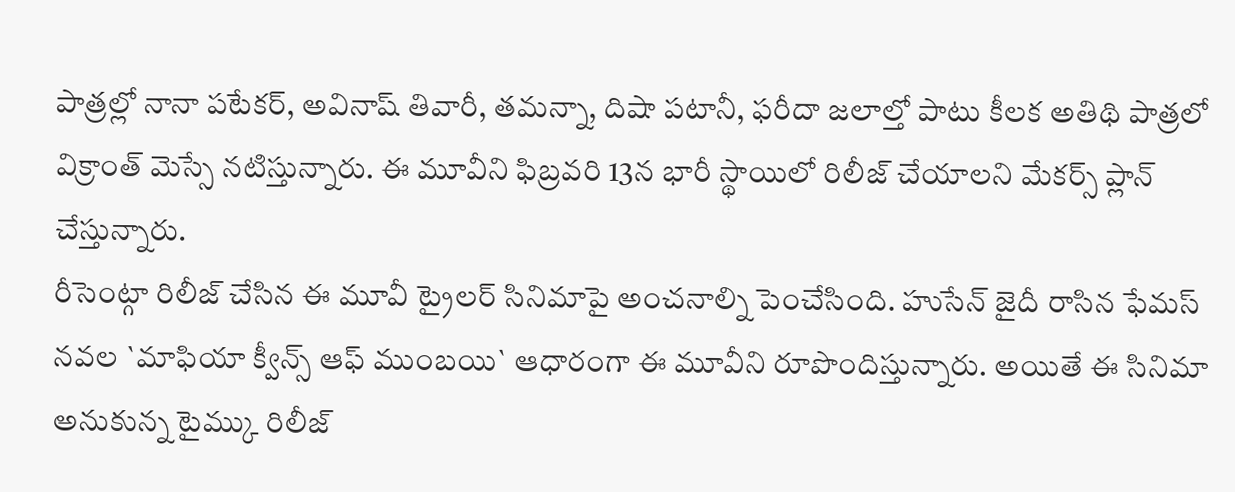పాత్రల్లో నానా పటేకర్, అవినాష్ తివారీ, తమన్నా, దిషా పటానీ, ఫరీదా జలాల్తో పాటు కీలక అతిథి పాత్రలో విక్రాంత్ మెస్సే నటిస్తున్నారు. ఈ మూవీని ఫిబ్రవరి 13న భారీ స్థాయిలో రిలీజ్ చేయాలని మేకర్స్ ప్లాన్ చేస్తున్నారు.
రీసెంట్గా రిలీజ్ చేసిన ఈ మూవీ ట్రైలర్ సినిమాపై అంచనాల్ని పెంచేసింది. హుసేన్ జైదీ రాసిన ఫేమస్ నవల `మాఫియా క్వీన్స్ ఆఫ్ ముంబయి` ఆధారంగా ఈ మూవీని రూపొందిస్తున్నారు. అయితే ఈ సినిమా అనుకున్న టైమ్కు రిలీజ్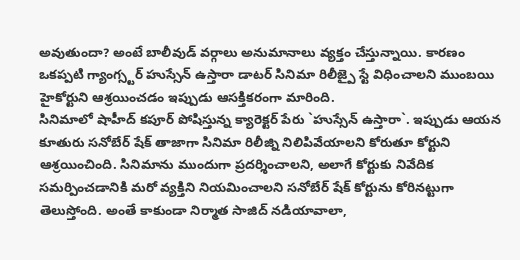అవుతుందా? అంటే బాలీవుడ్ వర్గాలు అనుమానాలు వ్యక్తం చేస్తున్నాయి. కారణం ఒకప్పటి గ్యాంగ్స్టర్ హుస్సేన్ ఉస్తారా డాటర్ సినిమా రిలీజ్పై స్టే విధించాలని ముంబయి హైకోర్టుని ఆశ్రయించడం ఇప్పుడు ఆసక్తికరంగా మారింది.
సినిమాలో షాహీద్ కపూర్ పోషిస్తున్న క్యారెక్టర్ పేరు `హుస్సేన్ ఉస్తారా`. ఇప్పుడు ఆయన కూతురు సనోబేర్ షేక్ తాజాగా సినిమా రిలీజ్ని నిలిపివేయాలని కోరుతూ కోర్టుని ఆశ్రయించింది. సినిమాను ముందుగా ప్రదర్శించాలని, అలాగే కోర్టుకు నివేదిక సమర్పించడానికి మరో వ్యక్తిని నియమించాలని సనోబేర్ షేక్ కోర్టును కోరినట్టుగా తెలుస్తోంది. అంతే కాకుండా నిర్మాత సాజిద్ నడియావాలా,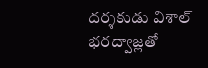దర్శకుడు విశాల్ భరద్వాజ్లతో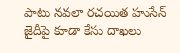పాటు నవలా రచయిత హుసేన్ జైదీపై కూడా కేసు దాఖలు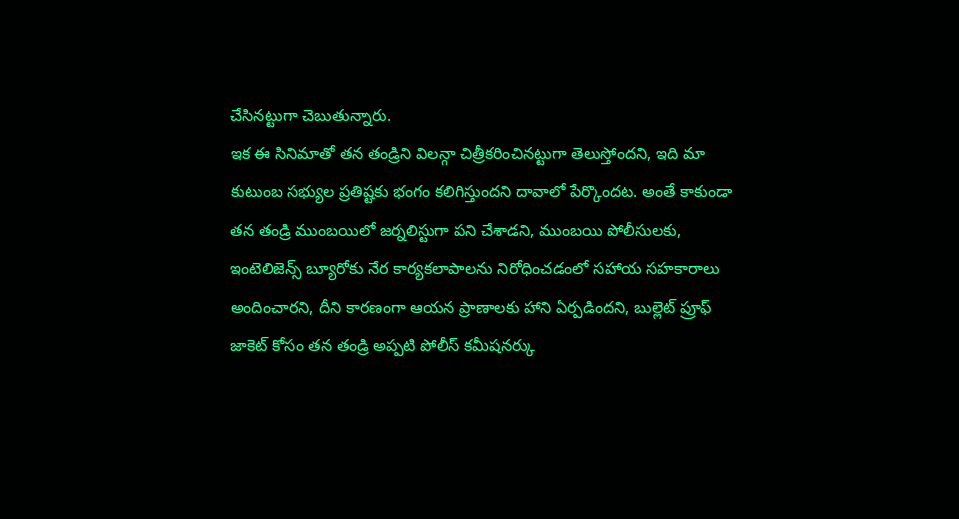చేసినట్టుగా చెబుతున్నారు.
ఇక ఈ సినిమాతో తన తండ్రిని విలన్గా చిత్రీకరించినట్టుగా తెలుస్తోందని, ఇది మా కుటుంబ సభ్యుల ప్రతిష్టకు భంగం కలిగిస్తుందని దావాలో పేర్కొందట. అంతే కాకుండా తన తండ్రి ముంబయిలో జర్నలిస్టుగా పని చేశాడని, ముంబయి పోలీసులకు, ఇంటెలిజెన్స్ బ్యూరోకు నేర కార్యకలాపాలను నిరోధించడంలో సహాయ సహకారాలు అందించారని, దీని కారణంగా ఆయన ప్రాణాలకు హాని ఏర్పడిందని, బుల్లెట్ ప్రూఫ్ జాకెట్ కోసం తన తండ్రి అప్పటి పోలీస్ కమీషనర్కు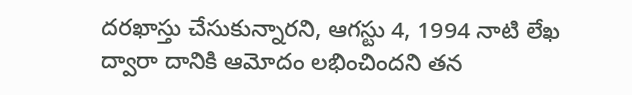దరఖాస్తు చేసుకున్నారని, ఆగస్టు 4, 1994 నాటి లేఖ ద్వారా దానికి ఆమోదం లభించిందని తన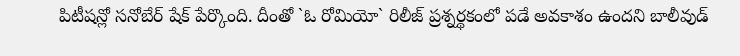పిటీషన్లో సనోబేర్ షేక్ పేర్కొంది. దీంతో `ఓ రోమియో` రిలీజ్ ప్రశ్నర్థకంలో పడే అవకాశం ఉందని బాలీవుడ్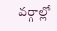వర్గాల్లో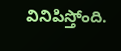వినిపిస్తోంది.